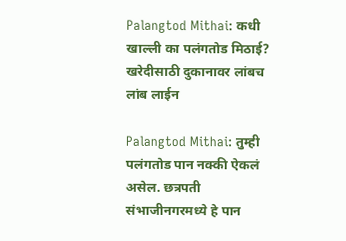Palangtod Mithai: कधी खाल्ली का पलंगतोड मिठाई? खरेदीसाठी दुकानावर लांबच लांब लाईन

Palangtod Mithai: तुम्ही पलंगतोड पान नक्की ऐकलं असेल. छत्रपती संभाजीनगरमध्ये हे पान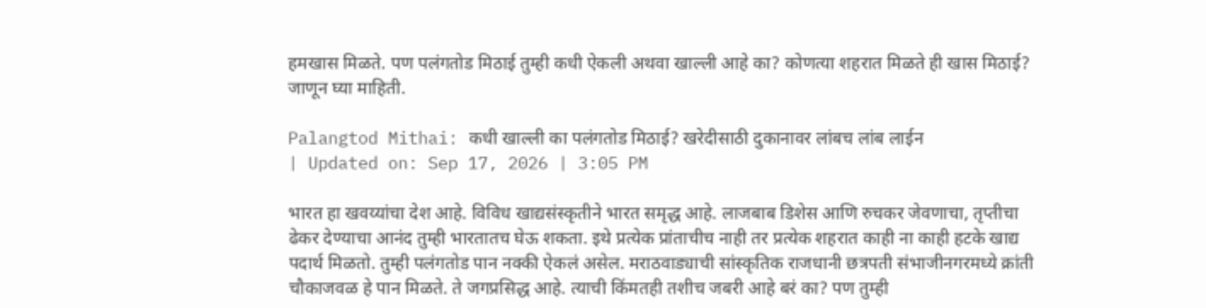हमखास मिळते. पण पलंगतोड मिठाई तुम्ही कधी ऐकली अथवा खाल्ली आहे का? कोणत्या शहरात मिळते ही खास मिठाई? जाणून घ्या माहिती.

Palangtod Mithai: कधी खाल्ली का पलंगतोड मिठाई? खरेदीसाठी दुकानावर लांबच लांब लाईन
| Updated on: Sep 17, 2026 | 3:05 PM

भारत हा खवय्यांचा देश आहे. विविध खाद्यसंस्कृतीने भारत समृद्ध आहे. लाजबाब डिशेस आणि रुचकर जेवणाचा, तृप्तीचा ढेकर देण्याचा आनंद तुम्ही भारतातच घेऊ शकता. इथे प्रत्येक प्रांताचीच नाही तर प्रत्येक शहरात काही ना काही हटके खाद्य पदार्थ मिळतो. तुम्ही पलंगतोड पान नक्की ऐकलं असेल. मराठवाड्याची सांस्कृतिक राजधानी छत्रपती संभाजीनगरमध्ये क्रांती चौकाजवळ हे पान मिळते. ते जगप्रसिद्ध आहे. त्याची किंमतही तशीच जबरी आहे बरं का? पण तुम्ही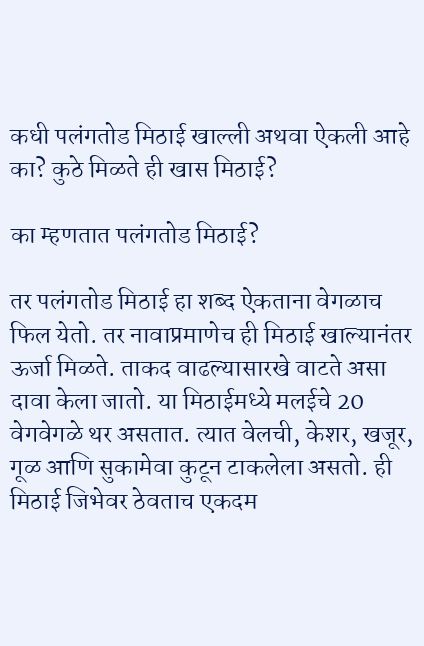कधी पलंगतोड मिठाई खाल्ली अथवा ऐकली आहे का? कुठे मिळते ही खास मिठाई?

का म्हणतात पलंगतोड मिठाई?

तर पलंगतोड मिठाई हा शब्द ऐकताना वेगळाच फिल येतो. तर नावाप्रमाणेच ही मिठाई खाल्यानंतर ऊर्जा मिळते. ताकद वाढल्यासारखे वाटते असा दावा केला जातो. या मिठाईमध्ये मलईचे 20 वेगवेगळे थर असतात. त्यात वेलची, केशर, खजूर, गूळ आणि सुकामेवा कुटून टाकलेला असतो. ही मिठाई जिभेवर ठेवताच एकदम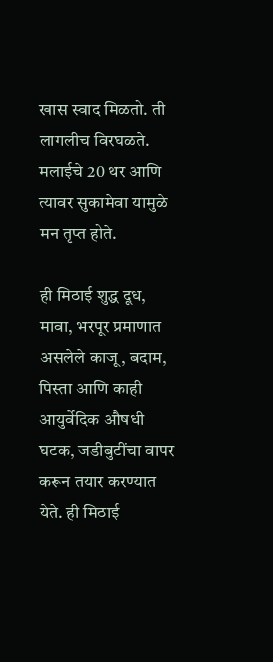खास स्वाद मिळतो. ती लागलीच विरघळते. मलाईचे 20 थर आणि त्यावर सुकामेवा यामुळे मन तृप्त होते.

ही मिठाई शुद्ध दूध, मावा, भरपूर प्रमाणात असलेले काजू, बदाम, पिस्ता आणि काही आयुर्वेदिक औषधी घटक, जडीबुटींचा वापर करून तयार करण्यात येते. ही मिठाई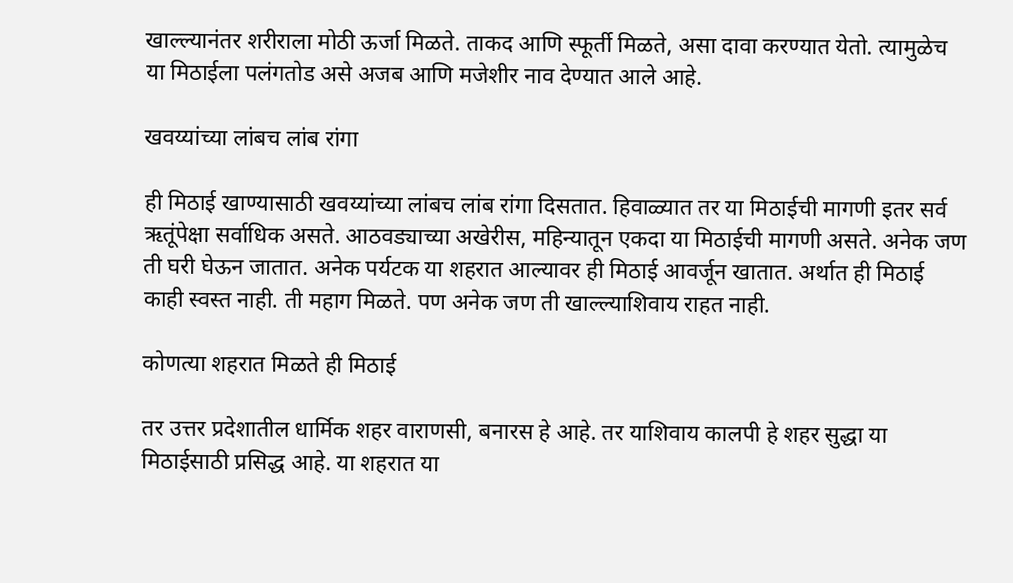खाल्ल्यानंतर शरीराला मोठी ऊर्जा मिळते. ताकद आणि स्फूर्ती मिळते, असा दावा करण्यात येतो. त्यामुळेच या मिठाईला पलंगतोड असे अजब आणि मजेशीर नाव देण्यात आले आहे.

खवय्यांच्या लांबच लांब रांगा

ही मिठाई खाण्यासाठी खवय्यांच्या लांबच लांब रांगा दिसतात. हिवाळ्यात तर या मिठाईची मागणी इतर सर्व ऋतूंपेक्षा सर्वाधिक असते. आठवड्याच्या अखेरीस, महिन्यातून एकदा या मिठाईची मागणी असते. अनेक जण ती घरी घेऊन जातात. अनेक पर्यटक या शहरात आल्यावर ही मिठाई आवर्जून खातात. अर्थात ही मिठाई काही स्वस्त नाही. ती महाग मिळते. पण अनेक जण ती खाल्ल्याशिवाय राहत नाही.

कोणत्या शहरात मिळते ही मिठाई

तर उत्तर प्रदेशातील धार्मिक शहर वाराणसी, बनारस हे आहे. तर याशिवाय कालपी हे शहर सुद्धा या मिठाईसाठी प्रसिद्ध आहे. या शहरात या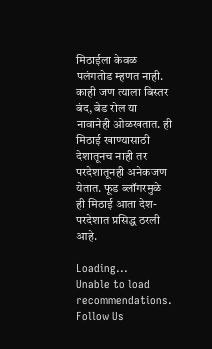मिठाईला केवळ पलंगतोड म्हणत नाही. काही जण त्याला बिस्तर बंद, बेड रोल या नावानेही ओळखतात. ही मिठाई खाण्यासाठी देशातूनच नाही तर परदेशातूनही अनेकजण येतात. फूड ब्लॉगरमुळे ही मिठाई आता देश-परदेशात प्रसिद्ध ठरली आहे.

Loading...
Unable to load recommendations.
Follow Us